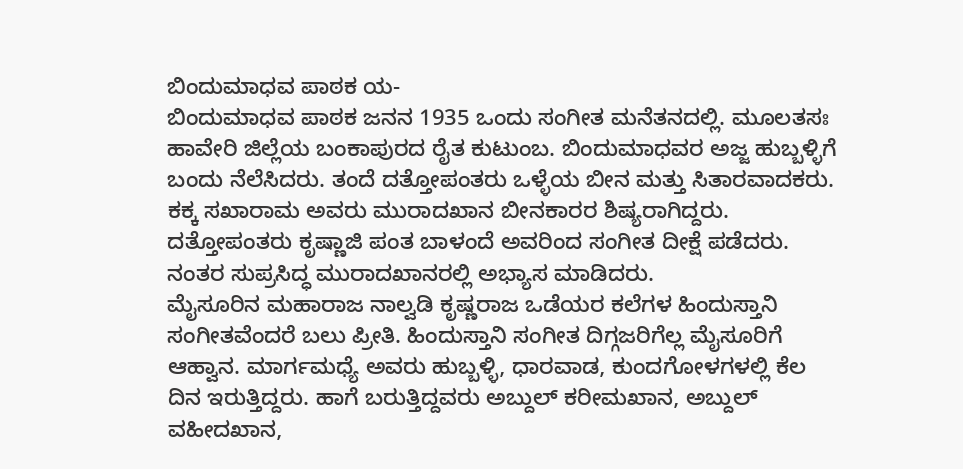ಬಿಂದುಮಾಧವ ಪಾಠಕ ಯ-
ಬಿಂದುಮಾಧವ ಪಾಠಕ ಜನನ 1935 ಒಂದು ಸಂಗೀತ ಮನೆತನದಲ್ಲಿ. ಮೂಲತಸಃ ಹಾವೇರಿ ಜಿಲ್ಲೆಯ ಬಂಕಾಪುರದ ರೈತ ಕುಟುಂಬ. ಬಿಂದುಮಾಧವರ ಅಜ್ಜ ಹುಬ್ಬಳ್ಳಿಗೆ ಬಂದು ನೆಲೆಸಿದರು. ತಂದೆ ದತ್ತೋಪಂತರು ಒಳ್ಳೆಯ ಬೀನ ಮತ್ತು ಸಿತಾರವಾದಕರು. ಕಕ್ಕ ಸಖಾರಾಮ ಅವರು ಮುರಾದಖಾನ ಬೀನಕಾರರ ಶಿಷ್ಯರಾಗಿದ್ದರು. ದತ್ತೋಪಂತರು ಕೃಷ್ಣಾಜಿ ಪಂತ ಬಾಳಂದೆ ಅವರಿಂದ ಸಂಗೀತ ದೀಕ್ಷೆ ಪಡೆದರು. ನಂತರ ಸುಪ್ರಸಿದ್ಧ ಮುರಾದಖಾನರಲ್ಲಿ ಅಭ್ಯಾಸ ಮಾಡಿದರು.
ಮೈಸೂರಿನ ಮಹಾರಾಜ ನಾಲ್ವಡಿ ಕೃಷ್ಣರಾಜ ಒಡೆಯರ ಕಲೆಗಳ ಹಿಂದುಸ್ತಾನಿ ಸಂಗೀತವೆಂದರೆ ಬಲು ಪ್ರೀತಿ. ಹಿಂದುಸ್ತಾನಿ ಸಂಗೀತ ದಿಗ್ಗಜರಿಗೆಲ್ಲ ಮೈಸೂರಿಗೆ ಆಹ್ವಾನ. ಮಾರ್ಗಮಧ್ಯೆ ಅವರು ಹುಬ್ಬಳ್ಳಿ, ಧಾರವಾಡ, ಕುಂದಗೋಳಗಳಲ್ಲಿ ಕೆಲ ದಿನ ಇರುತ್ತಿದ್ದರು. ಹಾಗೆ ಬರುತ್ತಿದ್ದವರು ಅಬ್ದುಲ್ ಕರೀಮಖಾನ, ಅಬ್ದುಲ್ ವಹೀದಖಾನ,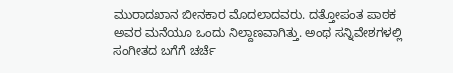ಮುರಾದಖಾನ ಬೀನಕಾರ ಮೊದಲಾದವರು. ದತ್ತೋಪಂತ ಪಾಠಕ ಅವರ ಮನೆಯೂ ಒಂದು ನಿಲ್ದಾಣವಾಗಿತ್ತು. ಅಂಥ ಸನ್ನಿವೇಶಗಳಲ್ಲಿ ಸಂಗೀತದ ಬಗೆಗೆ ಚರ್ಚೆ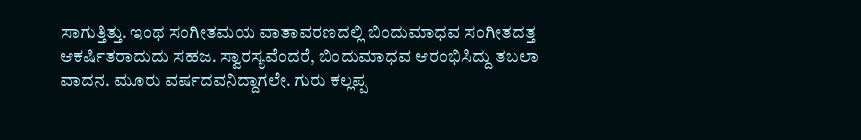ಸಾಗುತ್ತಿತ್ತು. ಇಂಥ ಸಂಗೀತಮಯ ವಾತಾವರಣದಲ್ಲಿ ಬಿಂದುಮಾಧವ ಸಂಗೀತದತ್ತ ಆಕರ್ಷಿತರಾದುದು ಸಹಜ. ಸ್ವಾರಸ್ಯವೆಂದರೆ, ಬಿಂದುಮಾಧವ ಆರಂಭಿಸಿದ್ದು ತಬಲಾ ವಾದನ. ಮೂರು ವರ್ಷದವನಿದ್ದಾಗಲೇ. ಗುರು ಕಲ್ಲಪ್ಪ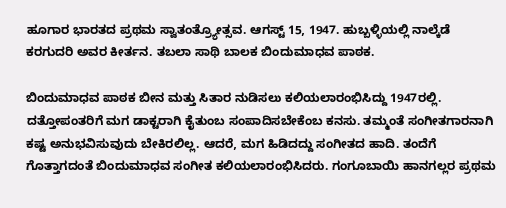ಹೂಗಾರ ಭಾರತದ ಪ್ರಥಮ ಸ್ವಾತಂತ್ರ್ಯೋತ್ಸವ. ಆಗಸ್ಟ್ 15, 1947. ಹುಬ್ಬಳ್ಳಿಯಲ್ಲಿ ನಾಲ್ಕೆಡೆ ಕರಗುದರಿ ಅವರ ಕೀರ್ತನ. ತಬಲಾ ಸಾಥಿ ಬಾಲಕ ಬಿಂದುಮಾಧವ ಪಾಠಕ.

ಬಿಂದುಮಾಧವ ಪಾಠಕ ಬೀನ ಮತ್ತು ಸಿತಾರ ನುಡಿಸಲು ಕಲಿಯಲಾರಂಭಿಸಿದ್ದು 1947ರಲ್ಲಿ. ದತ್ತೋಪಂತರಿಗೆ ಮಗ ಡಾಕ್ಟರಾಗಿ ಕೈತುಂಬ ಸಂಪಾದಿಸಬೇಕೆಂಬ ಕನಸು. ತಮ್ಮಂತೆ ಸಂಗೀತಗಾರನಾಗಿ ಕಷ್ಟ ಅನುಭವಿಸುವುದು ಬೇಕಿರಲಿಲ್ಲ. ಆದರೆ, ಮಗ ಹಿಡಿದದ್ದು ಸಂಗೀತದ ಹಾದಿ. ತಂದೆಗೆ ಗೊತ್ತಾಗದಂತೆ ಬಿಂದುಮಾಧವ ಸಂಗೀತ ಕಲಿಯಲಾರಂಭಿಸಿದರು. ಗಂಗೂಬಾಯಿ ಹಾನಗಲ್ಲರ ಪ್ರಥಮ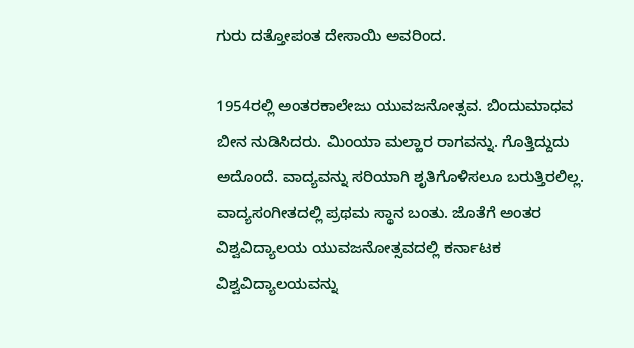ಗುರು ದತ್ತೋಪಂತ ದೇಸಾಯಿ ಅವರಿಂದ.

1954ರಲ್ಲಿ ಅಂತರಕಾಲೇಜು ಯುವಜನೋತ್ಸವ. ಬಿಂದುಮಾಧವ ಬೀನ ನುಡಿಸಿದರು. ಮಿಂಯಾ ಮಲ್ಹಾರ ರಾಗವನ್ನು. ಗೊತ್ತಿದ್ದುದು ಅದೊಂದೆ. ವಾದ್ಯವನ್ನು ಸರಿಯಾಗಿ ಶೃತಿಗೊಳಿಸಲೂ ಬರುತ್ತಿರಲಿಲ್ಲ. ವಾದ್ಯಸಂಗೀತದಲ್ಲಿ ಪ್ರಥಮ ಸ್ಥಾನ ಬಂತು. ಜೊತೆಗೆ ಅಂತರ ವಿಶ್ವವಿದ್ಯಾಲಯ ಯುವಜನೋತ್ಸವದಲ್ಲಿ ಕರ್ನಾಟಕ ವಿಶ್ವವಿದ್ಯಾಲಯವನ್ನು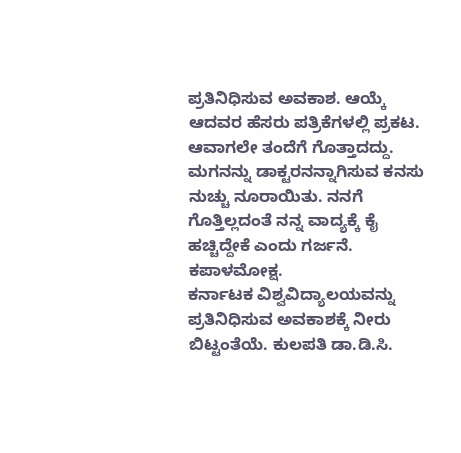ಪ್ರತಿನಿಧಿಸುವ ಅವಕಾಶ. ಆಯ್ಕೆ ಆದವರ ಹೆಸರು ಪತ್ರಿಕೆಗಳಲ್ಲಿ ಪ್ರಕಟ. ಆವಾಗಲೇ ತಂದೆಗೆ ಗೊತ್ತಾದದ್ದು. ಮಗನನ್ನು ಡಾಕ್ಟರನನ್ನಾಗಿಸುವ ಕನಸು ನುಚ್ಚು ನೂರಾಯಿತು. ನನಗೆ ಗೊತ್ತಿಲ್ಲದಂತೆ ನನ್ನ ವಾದ್ಯಕ್ಕೆ ಕೈ ಹಚ್ಚಿದ್ದೇಕೆ ಎಂದು ಗರ್ಜನೆ. ಕಪಾಳಮೋಕ್ಷ.
ಕರ್ನಾಟಕ ವಿಶ್ವವಿದ್ಯಾಲಯವನ್ನು ಪ್ರತಿನಿಧಿಸುವ ಅವಕಾಶಕ್ಕೆ ನೀರು ಬಿಟ್ಟಂತೆಯೆ. ಕುಲಪತಿ ಡಾ.ಡಿ.ಸಿ.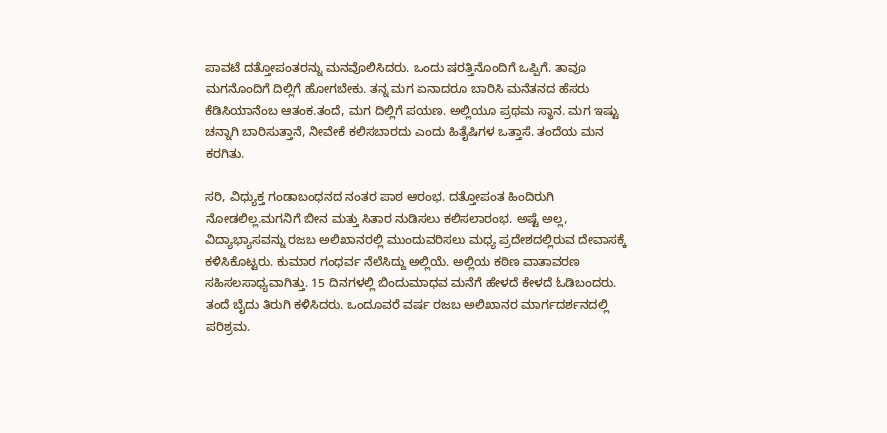ಪಾವಟೆ ದತ್ತೋಪಂತರನ್ನು ಮನವೊಲಿಸಿದರು. ಒಂದು ಷರತ್ತಿನೊಂದಿಗೆ ಒಪ್ಪಿಗೆ. ತಾವೂ ಮಗನೊಂದಿಗೆ ದಿಲ್ಲಿಗೆ ಹೋಗಬೇಕು. ತನ್ನ ಮಗ ಏನಾದರೂ ಬಾರಿಸಿ ಮನೆತನದ ಹೆಸರು ಕೆಡಿಸಿಯಾನೆಂಬ ಆತಂಕ.ತಂದೆ, ಮಗ ದಿಲ್ಲಿಗೆ ಪಯಣ. ಅಲ್ಲಿಯೂ ಪ್ರಥಮ ಸ್ಥಾನ. ಮಗ ಇಷ್ಟು ಚನ್ನಾಗಿ ಬಾರಿಸುತ್ತಾನೆ, ನೀವೇಕೆ ಕಲಿಸಬಾರದು ಎಂದು ಹಿತೈಷಿಗಳ ಒತ್ತಾಸೆ. ತಂದೆಯ ಮನ ಕರಗಿತು.

ಸರಿ, ವಿಧ್ಯುಕ್ತ ಗಂಡಾಬಂಧನದ ನಂತರ ಪಾಠ ಆರಂಭ. ದತ್ತೋಪಂತ ಹಿಂದಿರುಗಿ ನೋಡಲಿಲ್ಲ.ಮಗನಿಗೆ ಬೀನ ಮತ್ತು ಸಿತಾರ ನುಡಿಸಲು ಕಲಿಸಲಾರಂಭ. ಅಷ್ಟೆ ಅಲ್ಲ, ವಿದ್ಯಾಭ್ಯಾಸವನ್ನು ರಜಬ ಅಲಿಖಾನರಲ್ಲಿ ಮುಂದುವರಿಸಲು ಮಧ್ಯ ಪ್ರದೇಶದಲ್ಲಿರುವ ದೇವಾಸಕ್ಕೆ ಕಳಿಸಿಕೊಟ್ಟರು. ಕುಮಾರ ಗಂಧರ್ವ ನೆಲೆಸಿದ್ದು ಅಲ್ಲಿಯೆ. ಅಲ್ಲಿಯ ಕಠಿಣ ವಾತಾವರಣ ಸಹಿಸಲಸಾಧ್ಯವಾಗಿತ್ತು. 15 ದಿನಗಳಲ್ಲಿ ಬಿಂದುಮಾಧವ ಮನೆಗೆ ಹೇಳದೆ ಕೇಳದೆ ಓಡಿಬಂದರು. ತಂದೆ ಬೈದು ತಿರುಗಿ ಕಳಿಸಿದರು. ಒಂದೂವರೆ ವರ್ಷ ರಜಬ ಅಲಿಖಾನರ ಮಾರ್ಗದರ್ಶನದಲ್ಲಿ ಪರಿಶ್ರಮ.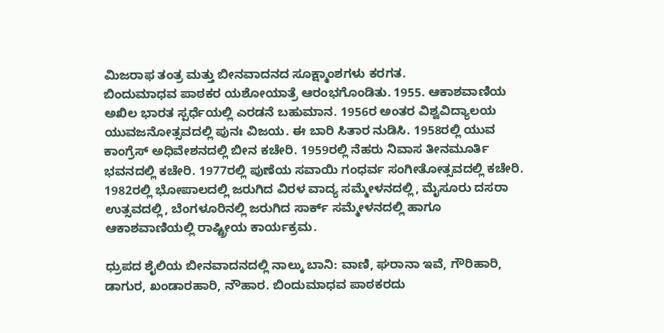ಮಿಜರಾಫ ತಂತ್ರ ಮತ್ತು ಬೀನವಾದನದ ಸೂಕ್ಷ್ಮಾಂಶಗಳು ಕರಗತ.
ಬಿಂದುಮಾಧವ ಪಾಠಕರ ಯಶೋಯಾತ್ರೆ ಆರಂಭಗೊಂಡಿತು. 1955. ಆಕಾಶವಾಣಿಯ ಅಖಿಲ ಭಾರತ ಸ್ಪರ್ಧೆಯಲ್ಲಿ ಎರಡನೆ ಬಹುಮಾನ. 1956ರ ಅಂತರ ವಿಶ್ವವಿದ್ಯಾಲಯ ಯುವಜನೋತ್ಸವದಲ್ಲಿ ಪುನಃ ವಿಜಯ. ಈ ಬಾರಿ ಸಿತಾರ ನುಡಿಸಿ. 1958ರಲ್ಲಿ ಯುವ ಕಾಂಗ್ರೆಸ್ ಅಧಿವೇಶನದಲ್ಲಿ ಬೀನ ಕಚೇರಿ. 1959ರಲ್ಲಿ ನೆಹರು ನಿವಾಸ ತೀನಮೂರ್ತಿ ಭವನದಲ್ಲಿ ಕಚೇರಿ. 1977ರಲ್ಲಿ ಪುಣೆಯ ಸವಾಯಿ ಗಂಧರ್ವ ಸಂಗೀತೋತ್ಸವದಲ್ಲಿ ಕಚೇರಿ. 1982ರಲ್ಲಿ ಭೋಪಾಲದಲ್ಲಿ ಜರುಗಿದ ವಿರಳ ವಾದ್ಯ ಸಮ್ಮೇಳನದಲ್ಲಿ, ಮೈಸೂರು ದಸರಾ ಉತ್ಸವದಲ್ಲಿ, ಬೆಂಗಳೂರಿನಲ್ಲಿ ಜರುಗಿದ ಸಾರ್ಕ್ ಸಮ್ಮೇಳನದಲ್ಲಿ ಹಾಗೂ ಆಕಾಶವಾಣಿಯಲ್ಲಿ ರಾಷ್ಟ್ರೀಯ ಕಾರ್ಯಕ್ರಮ.

ಧ್ರುಪದ ಶೈಲಿಯ ಬೀನವಾದನದಲ್ಲಿ ನಾಲ್ಕು ಬಾನಿ: ವಾಣಿ, ಘರಾನಾ ಇವೆ, ಗೌರಿಹಾರಿ, ಡಾಗುರ, ಖಂಡಾರಹಾರಿ, ನೌಹಾರ. ಬಿಂದುಮಾಧವ ಪಾಠಕರದು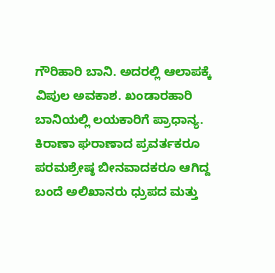ಗೌರಿಹಾರಿ ಬಾನಿ. ಅದರಲ್ಲಿ ಆಲಾಪಕ್ಕೆ ವಿಪುಲ ಅವಕಾಶ. ಖಂಡಾರಹಾರಿ ಬಾನಿಯಲ್ಲಿ ಲಯಕಾರಿಗೆ ಪ್ರಾಧಾನ್ಯ. ಕಿರಾಣಾ ಘರಾಣಾದ ಪ್ರವರ್ತಕರೂ ಪರಮಶ್ರೇಷ್ಠ ಬೀನವಾದಕರೂ ಆಗಿದ್ದ ಬಂದೆ ಅಲಿಖಾನರು ಧ್ರುಪದ ಮತ್ತು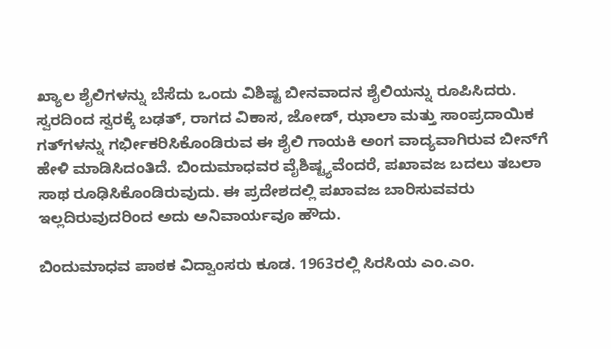ಖ್ಯಾಲ ಶೈಲಿಗಳನ್ನು ಬೆಸೆದು ಒಂದು ವಿಶಿಷ್ಟ ಬೀನವಾದನ ಶೈಲಿಯನ್ನು ರೂಪಿಸಿದರು. ಸ್ವರದಿಂದ ಸ್ವರಕ್ಕೆ ಬಢತ್, ರಾಗದ ವಿಕಾಸ, ಜೋಡ್, ಝಾಲಾ ಮತ್ತು ಸಾಂಪ್ರದಾಯಿಕ ಗತ್‍ಗಳನ್ನು ಗರ್ಭೀಕರಿಸಿಕೊಂಡಿರುವ ಈ ಶೈಲಿ ಗಾಯಕಿ ಅಂಗ ವಾದ್ಯವಾಗಿರುವ ಬೀನ್‍ಗೆ ಹೇಳಿ ಮಾಡಿಸಿದಂತಿದೆ. ಬಿಂದುಮಾಧವರ ವೈಶಿಷ್ಟ್ಯವೆಂದರೆ, ಪಖಾವಜ ಬದಲು ತಬಲಾ ಸಾಥ ರೂಢಿಸಿಕೊಂಡಿರುವುದು. ಈ ಪ್ರದೇಶದಲ್ಲಿ ಪಖಾವಜ ಬಾರಿಸುವವರು ಇಲ್ಲದಿರುವುದರಿಂದ ಅದು ಅನಿವಾರ್ಯವೂ ಹೌದು.

ಬಿಂದುಮಾಧವ ಪಾಠಕ ವಿದ್ವಾಂಸರು ಕೂಡ. 1963ರಲ್ಲಿ ಸಿರಸಿಯ ಎಂ.ಎಂ.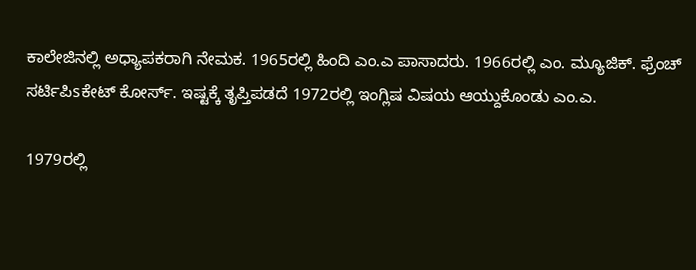ಕಾಲೇಜಿನಲ್ಲಿ ಅಧ್ಯಾಪಕರಾಗಿ ನೇಮಕ. 1965ರಲ್ಲಿ ಹಿಂದಿ ಎಂ.ಎ ಪಾಸಾದರು. 1966ರಲ್ಲಿ ಎಂ. ಮ್ಯೂಜಿಕ್. ಫ್ರೆಂಚ್ ಸರ್ಟಿಪಿsಕೇಟ್ ಕೋರ್ಸ್. ಇಷ್ಟಕ್ಕೆ ತೃಪ್ತಿಪಡದೆ 1972ರಲ್ಲಿ ಇಂಗ್ಲಿಷ ವಿಷಯ ಆಯ್ದುಕೊಂಡು ಎಂ.ಎ.

1979ರಲ್ಲಿ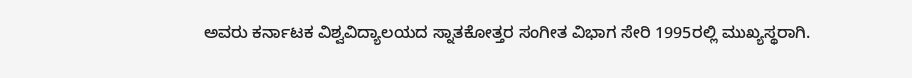ಅವರು ಕರ್ನಾಟಕ ವಿಶ್ವವಿದ್ಯಾಲಯದ ಸ್ನಾತಕೋತ್ತರ ಸಂಗೀತ ವಿಭಾಗ ಸೇರಿ 1995ರಲ್ಲಿ ಮುಖ್ಯಸ್ಥರಾಗಿ.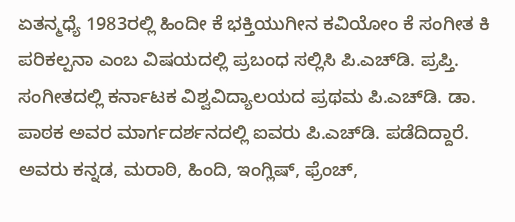ಏತನ್ಮಧ್ಯೆ 1983ರಲ್ಲಿ ಹಿಂದೀ ಕೆ ಭಕ್ತಿಯುಗೀನ ಕವಿಯೋಂ ಕೆ ಸಂಗೀತ ಕಿ ಪರಿಕಲ್ಪನಾ ಎಂಬ ವಿಷಯದಲ್ಲಿ ಪ್ರಬಂಧ ಸಲ್ಲಿಸಿ ಪಿ.ಎಚ್‍ಡಿ. ಪ್ರಪ್ತಿ. ಸಂಗೀತದಲ್ಲಿ ಕರ್ನಾಟಕ ವಿಶ್ವವಿದ್ಯಾಲಯದ ಪ್ರಥಮ ಪಿ.ಎಚ್‍ಡಿ. ಡಾ. ಪಾಠಕ ಅವರ ಮಾರ್ಗದರ್ಶನದಲ್ಲಿ ಐವರು ಪಿ.ಎಚ್‍ಡಿ. ಪಡೆದಿದ್ದಾರೆ. ಅವರು ಕನ್ನಡ, ಮರಾಠಿ, ಹಿಂದಿ, ಇಂಗ್ಲಿಷ್, ಫ್ರೆಂಚ್,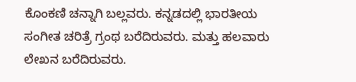ಕೊಂಕಣಿ ಚನ್ನಾಗಿ ಬಲ್ಲವರು. ಕನ್ನಡದಲ್ಲಿ ಭಾರತೀಯ ಸಂಗೀತ ಚರಿತ್ರೆ ಗ್ರಂಥ ಬರೆದಿರುವರು. ಮತ್ತು ಹಲವಾರು ಲೇಖನ ಬರೆದಿರುವರು.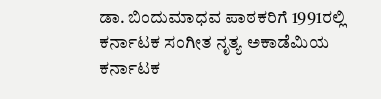ಡಾ. ಬಿಂದುಮಾಧವ ಪಾಠಕರಿಗೆ 1991ರಲ್ಲಿ ಕರ್ನಾಟಕ ಸಂಗೀತ ನೃತ್ಯ ಅಕಾಡೆಮಿಯ ಕರ್ನಾಟಕ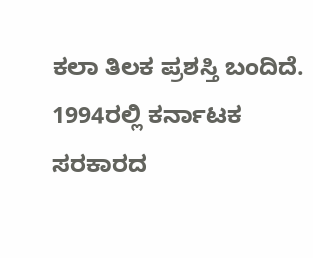ಕಲಾ ತಿಲಕ ಪ್ರಶಸ್ತಿ ಬಂದಿದೆ. 1994ರಲ್ಲಿ ಕರ್ನಾಟಕ ಸರಕಾರದ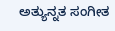ಅತ್ಯುನ್ನತ ಸಂಗೀತ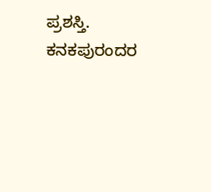ಪ್ರಶಸ್ತಿ. ಕನಕಪುರಂದರ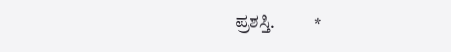ಪ್ರಶಸ್ತಿ.           *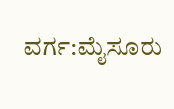ವರ್ಗ:ಮೈಸೂರು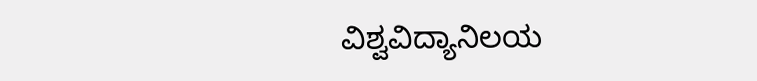ವಿಶ್ವವಿದ್ಯಾನಿಲಯ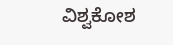ವಿಶ್ವಕೋಶ